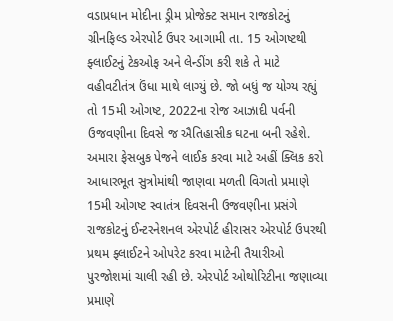વડાપ્રધાન મોદીના ડ્રીમ પ્રોજેક્ટ સમાન રાજકોટનું ગ્રીનફિલ્ડ એરપોર્ટ ઉપર આગામી તા. 15 ઓગષ્ટથી ફ્લાઈટનું ટેકઓફ અને લેન્ડીંગ કરી શકે તે માટે વહીવટીતંત્ર ઉંધા માથે લાગ્યું છે. જો બધું જ યોગ્ય રહ્યું તો 15મી ઓગષ્ટ, 2022ના રોજ આઝાદી પર્વની ઉજવણીના દિવસે જ ઐતિહાસીક ઘટના બની રહેશે.
અમારા ફેસબુક પેજને લાઈક કરવા માટે અહીં ક્લિક કરો
આધારભૂત સુત્રોમાંથી જાણવા મળતી વિગતો પ્રમાણે 15મી ઓગષ્ટ સ્વાતંત્ર દિવસની ઉજવણીના પ્રસંગે રાજકોટનું ઈન્ટરનેશનલ એરપોર્ટ હીરાસર એરપોર્ટ ઉપરથી પ્રથમ ફ્લાઈટને ઓપરેટ કરવા માટેની તૈયારીઓ પુરજોશમાં ચાલી રહી છે. એરપોર્ટ ઓથોરિટીના જણાવ્યા પ્રમાણે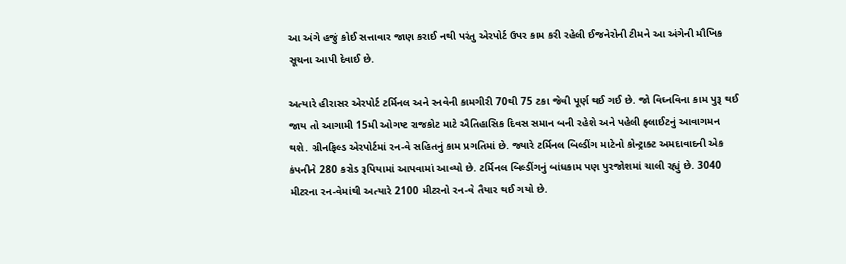આ અંગે હજું કોઈ સત્તાવાર જાણ કરાઈ નથી પરંતુ એરપોર્ટ ઉપર કામ કરી રહેલી ઈજનેરોની ટીમને આ અંગેની મૌખિક સૂચના આપી દેવાઈ છે.

અત્યારે હીરાસર એરપોર્ટ ટર્મિનલ અને રનવેની કામગીરી 70થી 75 ટકા જેવી પૂર્ણ થઈ ગઈ છે. જો વિઘ્નવિના કામ પુરૂ થઈ જાય તો આગામી 15મી ઓગષ્ટ રાજકોટ માટે ઐતિહાસિક દિવસ સમાન બની રહેશે અને પહેલી ફ્લાઈટનું આવાગમન થશે. ગ્રીનફિલ્ડ એરપોર્ટમાં રન-વે સહિતનું કામ પ્રગતિમાં છે. જ્યારે ટર્મિનલ બિલ્ડીંગ માટેનો કોન્ટ્રાક્ટ અમદાવાદની એક કંપનીને 280 કરોડ રૂપિયામાં આપવામાં આવ્યો છે. ટર્મિનલ બિલ્ડીંગનું બાંધકામ પણ પુરજોશમાં ચાલી રહ્યું છે. 3040 મીટરના રન-વેમાંથી અત્યારે 2100 મીટરનો રન-વે તૈયાર થઈ ગયો છે.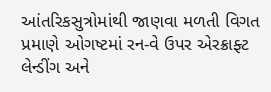આંતરિકસુત્રોમાંથી જાણવા મળતી વિગત પ્રમાણે ઓગષ્ટમાં રન-વે ઉપર એરક્રાફ્ટ લેન્ડીંગ અને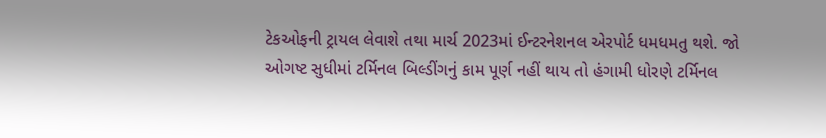ટેકઓફની ટ્રાયલ લેવાશે તથા માર્ચ 2023માં ઈન્ટરનેશનલ એરપોર્ટ ધમધમતુ થશે. જો ઓગષ્ટ સુધીમાં ટર્મિનલ બિલ્ડીંગનું કામ પૂર્ણ નહીં થાય તો હંગામી ધોરણે ટર્મિનલ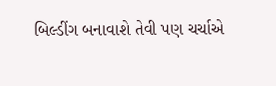બિલ્ડીંગ બનાવાશે તેવી પણ ચર્ચાએ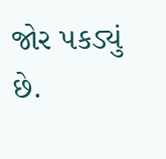જોર પકડ્યું છે.